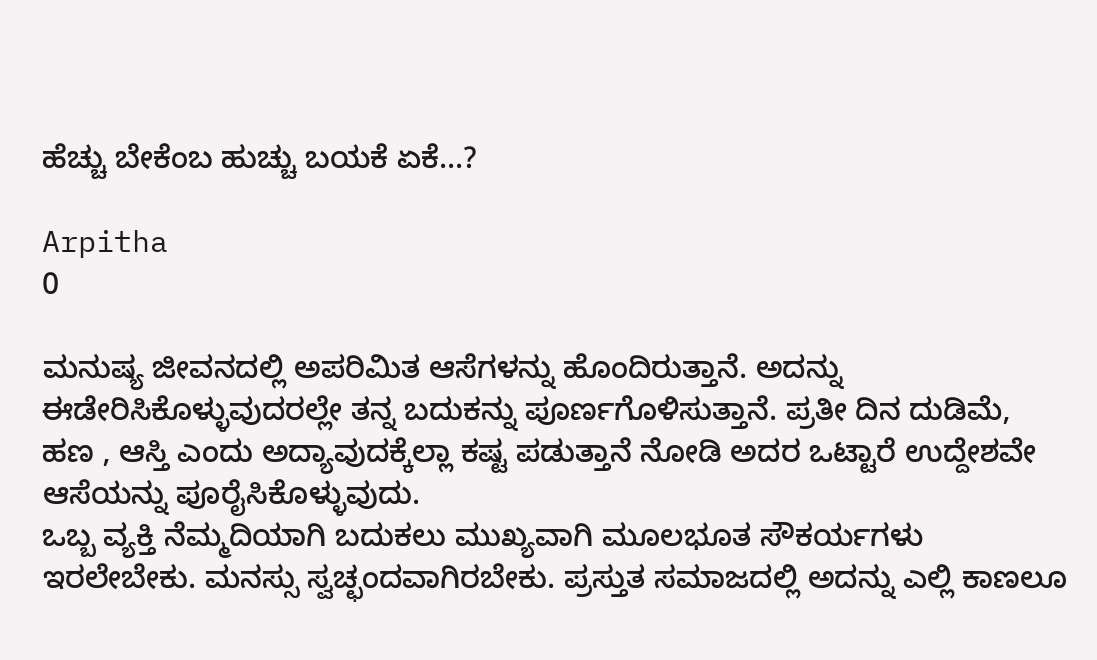ಹೆಚ್ಚು ಬೇಕೆಂಬ ಹುಚ್ಚು ಬಯಕೆ ಏಕೆ...?

Arpitha
0

ಮನುಷ್ಯ ಜೀವನದಲ್ಲಿ ಅಪರಿಮಿತ ಆಸೆಗಳನ್ನು ಹೊಂದಿರುತ್ತಾನೆ. ಅದನ್ನು ಈಡೇರಿಸಿಕೊಳ್ಳುವುದರಲ್ಲೇ ತನ್ನ ಬದುಕನ್ನು ಪೂರ್ಣಗೊಳಿಸುತ್ತಾನೆ. ಪ್ರತೀ ದಿನ ದುಡಿಮೆ, ಹಣ , ಆಸ್ತಿ ಎಂದು ಅದ್ಯಾವುದಕ್ಕೆಲ್ಲಾ ಕಷ್ಟ ಪಡುತ್ತಾನೆ ನೋಡಿ ಅದರ ಒಟ್ಟಾರೆ ಉದ್ದೇಶವೇ ಆಸೆಯನ್ನು ಪೂರೈಸಿಕೊಳ್ಳುವುದು.
ಒಬ್ಬ ವ್ಯಕ್ತಿ ನೆಮ್ಮದಿಯಾಗಿ ಬದುಕಲು ಮುಖ್ಯವಾಗಿ ಮೂಲಭೂತ ಸೌಕರ್ಯಗಳು ಇರಲೇಬೇಕು. ಮನಸ್ಸು ಸ್ವಚ್ಛಂದವಾಗಿರಬೇಕು. ಪ್ರಸ್ತುತ ಸಮಾಜದಲ್ಲಿ ಅದನ್ನು ಎಲ್ಲಿ ಕಾಣಲೂ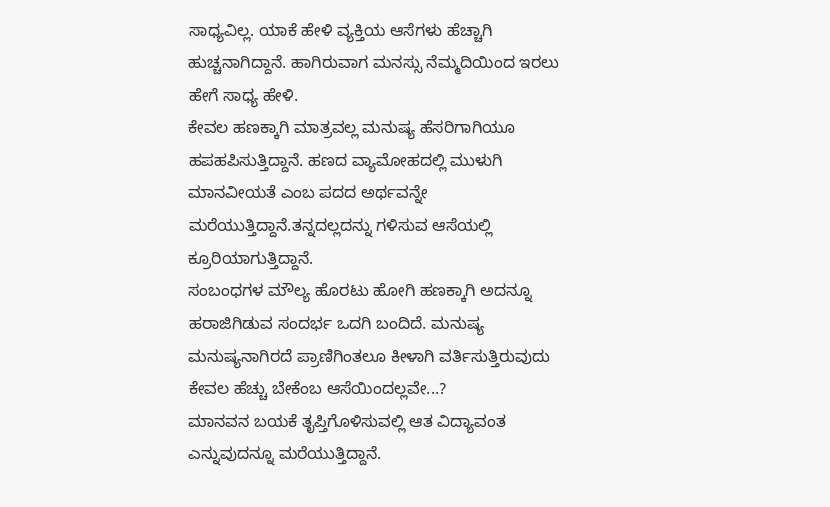ಸಾಧ್ಯವಿಲ್ಲ‌. ಯಾಕೆ ಹೇಳಿ ವ್ಯಕ್ತಿಯ ಆಸೆಗಳು ಹೆಚ್ಚಾಗಿ ಹುಚ್ಚನಾಗಿದ್ದಾನೆ. ಹಾಗಿರುವಾಗ ಮನಸ್ಸು ನೆಮ್ಮದಿಯಿಂದ ಇರಲು ಹೇಗೆ ಸಾಧ್ಯ ಹೇಳಿ.
ಕೇವಲ ಹಣಕ್ಕಾಗಿ ಮಾತ್ರವಲ್ಲ ಮನುಷ್ಯ ಹೆಸರಿಗಾಗಿಯೂ ಹಪಹಪಿಸುತ್ತಿದ್ದಾನೆ. ಹಣದ ವ್ಯಾಮೋಹದಲ್ಲಿ ಮುಳುಗಿ ಮಾನವೀಯತೆ ಎಂಬ ಪದದ ಅರ್ಥವನ್ನೇ ಮರೆಯುತ್ತಿದ್ದಾನೆ.ತನ್ನದಲ್ಲದನ್ನು ಗಳಿಸುವ ಆಸೆಯಲ್ಲಿ ಕ್ರೂರಿಯಾಗುತ್ತಿದ್ದಾನೆ.
ಸಂಬಂಧಗಳ ಮೌಲ್ಯ ಹೊರಟು ಹೋಗಿ ಹಣಕ್ಕಾಗಿ ಅದನ್ನೂ ಹರಾಜಿಗಿಡುವ ಸಂದರ್ಭ ಒದಗಿ ಬಂದಿದೆ. ಮನುಷ್ಯ ಮನುಷ್ಯನಾಗಿರದೆ ಪ್ರಾಣಿಗಿಂತಲೂ ಕೀಳಾಗಿ ವರ್ತಿಸುತ್ತಿರುವುದು ಕೇವಲ ಹೆಚ್ಚು ಬೇಕೆಂಬ ಆಸೆಯಿಂದಲ್ಲವೇ...?
ಮಾನವನ ಬಯಕೆ ತೃಪ್ತಿಗೊಳಿಸುವಲ್ಲಿ ಆತ ವಿದ್ಯಾವಂತ ಎನ್ನುವುದನ್ನೂ ಮರೆಯುತ್ತಿದ್ದಾನೆ.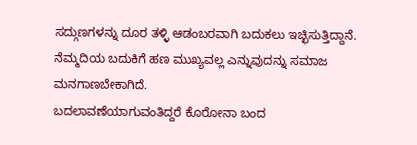ಸದ್ಗುಣಗಳನ್ನು ದೂರ ತಳ್ಳಿ ಆಡಂಬರವಾಗಿ ಬದುಕಲು ಇಚ್ಛಿಸುತ್ತಿದ್ದಾನೆ. ನೆಮ್ಮದಿಯ ಬದುಕಿಗೆ ಹಣ ಮುಖ್ಯವಲ್ಲ ಎನ್ನುವುದನ್ನು ಸಮಾಜ ಮನಗಾಣಬೇಕಾಗಿದೆ.
ಬದಲಾವಣೆಯಾಗುವಂತಿದ್ದರೆ ಕೊರೋನಾ ಬಂದ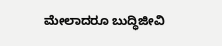ಮೇಲಾದರೂ ಬುದ್ಧಿಜೀವಿ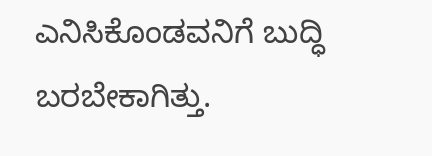ಎನಿಸಿಕೊಂಡವನಿಗೆ ಬುದ್ಧಿ ಬರಬೇಕಾಗಿತ್ತು.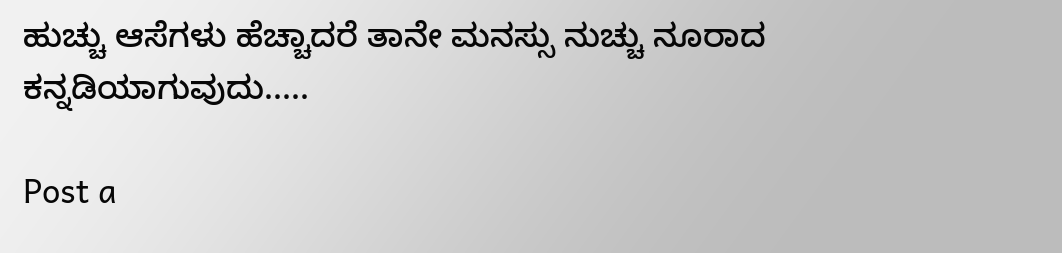ಹುಚ್ಚು ಆಸೆಗಳು ಹೆಚ್ಚಾದರೆ ತಾನೇ ಮನಸ್ಸು ನುಚ್ಚು ನೂರಾದ ಕನ್ನಡಿಯಾಗುವುದು.....

Post a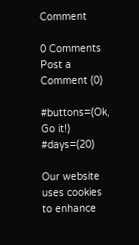Comment

0 Comments
Post a Comment (0)

#buttons=(Ok, Go it!) #days=(20)

Our website uses cookies to enhance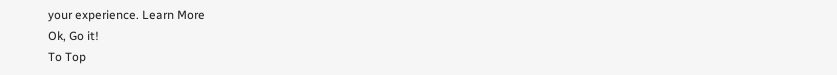your experience. Learn More
Ok, Go it!
To Top